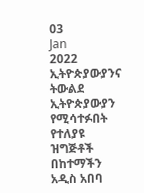03
Jan
2022
ኢትዮጵያውያንና ትውልደ ኢትዮጵያውያን የሚሳተፉበት የተለያዩ ዝግጅቶች በከተማችን አዲስ አበባ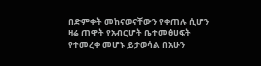በድምቀት መከናወናቸውን የቀጠሉ ሲሆን ዛሬ ጠዋት የአብርሆት ቤተመፅሀፍት የተመረቀ መሆኑ ይታወሳል በአሁን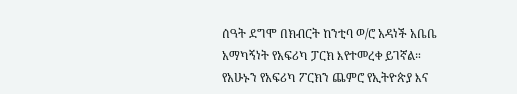ሰዓት ደግሞ በክብርት ከንቲባ ወ/ሮ አዳነች አቤቤ አማካኝነት የአፍሪካ ፓርክ እየተመረቀ ይገኛል።
የአሁኑን የአፍሪካ ፖርክን ጨምሮ የኢትዮጵያ እና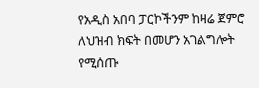የአዲስ አበባ ፓርኮችንም ከዛሬ ጀምሮ ለህዝብ ክፍት በመሆን አገልግሎት የሚሰጡ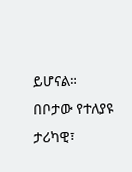ይሆናል።
በቦታው የተለያዩ ታሪካዊ፣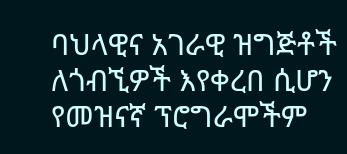ባህላዊና አገራዊ ዝግጅቶች ለጎብኚዎች እየቀረበ ሲሆን የመዝናኛ ፕሮግራሞችም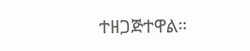ተዘጋጅተዋል።